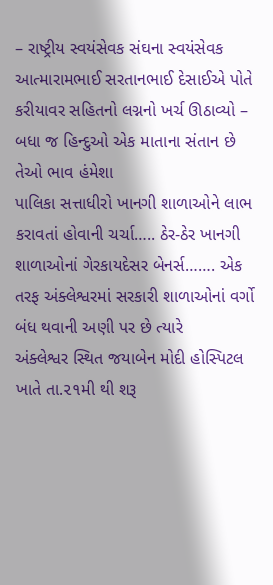– રાષ્ટ્રીય સ્વયંસેવક સંઘના સ્વયંસેવક આત્મારામભાઈ સરતાનભાઈ દેસાઈએ પોતે કરીયાવર સહિતનો લગ્નનો ખર્ચ ઊઠાવ્યો – બધા જ હિન્દુઓ એક માતાના સંતાન છે તેઓ ભાવ હંમેશા
પાલિકા સત્તાધીરો ખાનગી શાળાઓને લાભ કરાવતાં હોવાની ચર્ચા….. ઠેર-ઠેર ખાનગી શાળાઓનાં ગેરકાયદેસર બેનર્સ……. એક તરફ અંક્લેશ્વરમાં સરકારી શાળાઓનાં વર્ગો બંધ થવાની અણી પર છે ત્યારે
અંક્લેશ્વર સ્થિત જયાબેન મોદી હોસ્પિટલ ખાતે તા.૨૧મી થી શરૂ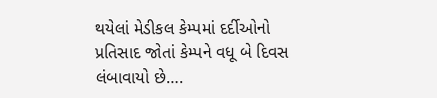થયેલાં મેડીકલ કેમ્પમાં દર્દીઓનો પ્રતિસાદ જોતાં કેમ્પને વધૂ બે દિવસ લંબાવાયો છે….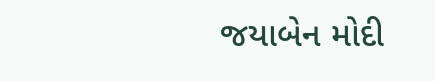જયાબેન મોદી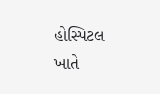હોસ્પિટલ ખાતે